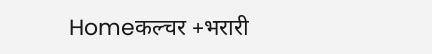Homeकल्चर +भरारी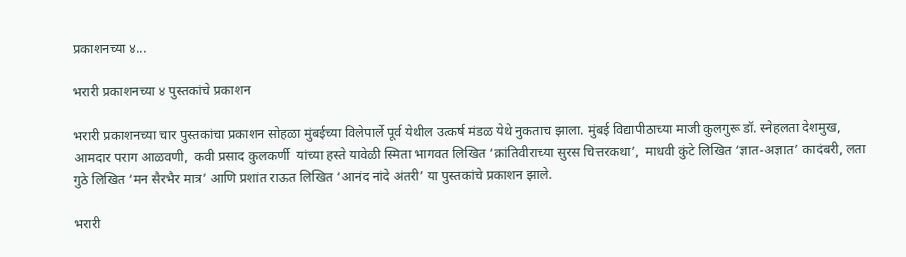प्रकाशनच्या ४...

भरारी प्रकाशनच्या ४ पुस्तकांचे प्रकाशन

भरारी प्रकाशनच्या चार पुस्तकांचा प्रकाशन सोहळा मुंबईच्या विलेपार्ले पूर्व येथील उत्कर्ष मंडळ येथे नुकताच झाला. मुंबई विद्यापीठाच्या माजी कुलगुरू डॉ. स्नेहलता देशमुख, आमदार पराग आळवणी,  कवी प्रसाद कुलकर्णी  यांच्या हस्ते यावेळी स्मिता भागवत लिखित ‘क्रांतिवीराच्या सुरस चित्तरकथा’,  माधवी कुंटे लिखित ‘ज्ञात-अज्ञात’ कादंबरी, लता गुठे लिखित ‘मन सैरभैर मात्र’ आणि प्रशांत राऊत लिखित ‘आनंद नांदे अंतरी’ या पुस्तकांचे प्रकाशन झाले.

भरारी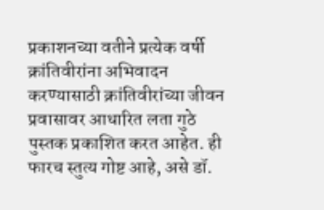प्रकाशनच्या वतीने प्रत्येक वर्षी क्रांतिवीरांना अभिवादन करण्यासाठी क्रांतिवीरांच्या जीवन प्रवासावर आधारित लता गुठे पुस्तक प्रकाशित करत आहेत. ही फारच स्तुत्य गोष्ट आहे, असे डॉ.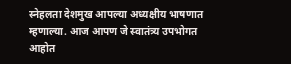स्नेहलता देशमुख आपल्या अध्यक्षीय भाषणात म्हणाल्या. आज आपण जे स्वातंत्र्य उपभोगत आहोत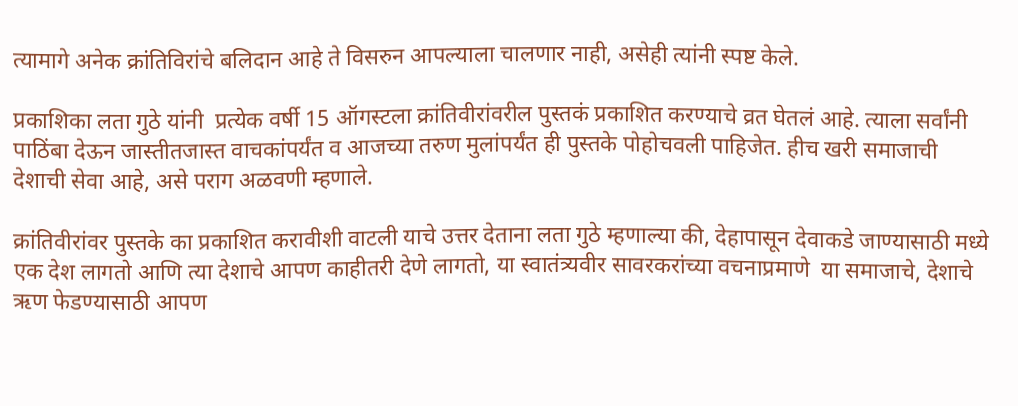त्यामागे अनेक क्रांतिविरांचे बलिदान आहे ते विसरुन आपल्याला चालणार नाही, असेही त्यांनी स्पष्ट केले.

प्रकाशिका लता गुठे यांनी  प्रत्येक वर्षी 15 ऑगस्टला क्रांतिवीरांवरील पुस्तकं प्रकाशित करण्याचे व्रत घेतलं आहे. त्याला सर्वांनी पाठिंबा देऊन जास्तीतजास्त वाचकांपर्यंत व आजच्या तरुण मुलांपर्यंत ही पुस्तके पोहोचवली पाहिजेत. हीच खरी समाजाची देशाची सेवा आहे, असे पराग अळवणी म्हणाले.

क्रांतिवीरांवर पुस्तके का प्रकाशित करावीशी वाटली याचे उत्तर देताना लता गुठे म्हणाल्या की, देहापासून देवाकडे जाण्यासाठी मध्ये एक देश लागतो आणि त्या देशाचे आपण काहीतरी देणे लागतो, या स्वातंत्र्यवीर सावरकरांच्या वचनाप्रमाणे  या समाजाचे, देशाचे ऋण फेडण्यासाठी आपण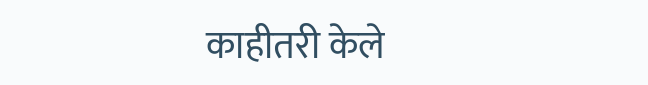काहीतरी केले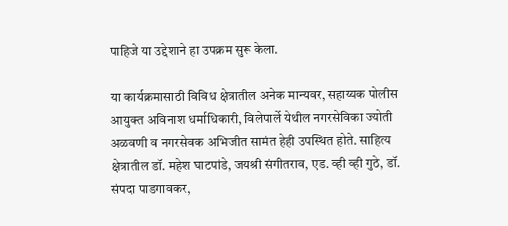पाहिजे या उद्देशाने हा उपक्रम सुरू केला.

या कार्यक्रमासाठी विविध क्षेत्रातील अनेक मान्यवर, सहाय्यक पोलीस आयुक्त अविनाश धर्माधिकारी, विलेपार्ले येथील नगरसेविका ज्योती अळवणी व नगरसेवक अभिजीत सामंत हेही उपस्थित होते. साहित्य क्षेत्रातील डॉ. महेश घाटपांडे, जयश्री संगीतराव, एड. व्ही व्ही गुठे, डॉ. संपदा पाडगावकर,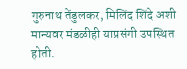गुरुनाथ तेंडुलकर, मिलिंद शिंदे अशी मान्यवर मंडळीही याप्रसंगी उपस्थित होती.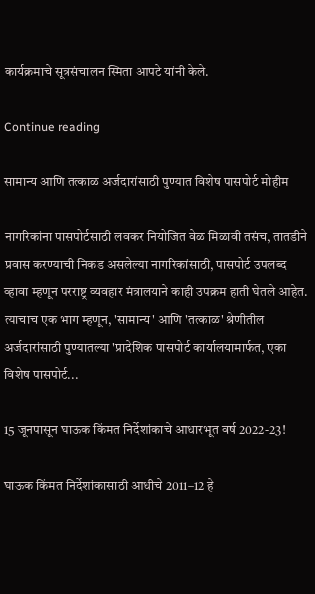कार्यक्रमाचे सूत्रसंचालन स्मिता आपटे यांनी केले.

Continue reading

सामान्य आणि तत्काळ अर्जदारांसाठी पुण्यात विशेष पासपोर्ट मोहीम

नागरिकांना पासपोर्टसाठी लवकर नियोजित वेळ मिळावी तसंच, तातडीने  प्रवास करण्याची निकड असलेल्या नागरिकांसाठी, पासपोर्ट उपलब्द व्हावा म्हणून परराष्ट्र व्यवहार मंत्रालयाने काही उपक्रम हाती घेतले आहेत. त्याचाच एक भाग म्हणून, 'सामान्य' आणि 'तत्काळ' श्रेणीतील अर्जदारांसाठी पुण्यातल्या 'प्रादेशिक पासपोर्ट कार्यालयामार्फत, एका विशेष पासपोर्ट...

15 जूनपासून घाऊक किंमत निर्देशांकाचे आधारभूत वर्ष 2022-23!

घाऊक किंमत निर्देशांकासाठी आधीचे 2011–12 हे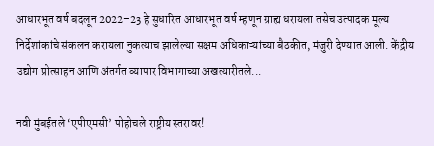आधारभूत वर्ष बदलून 2022–23 हे सुधारित आधारभूत वर्ष म्हणून ग्राह्य धरायला तसेच उत्पादक मूल्य निर्देशांकांचे संकलन करायला नुकत्याच झालेल्या सक्षम अधिकाऱ्यांच्या बैठकीत, मंजुरी देण्यात आली. केंद्रीय उद्योग प्रोत्साहन आणि अंतर्गत व्यापार विभागाच्या अखत्यारीतले...

नवी मुंबईतले ‘एपीएमसी’ पोहोचले राष्ट्रीय स्तरावर!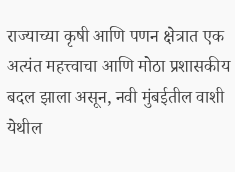राज्याच्या कृषी आणि पणन क्षेत्रात एक अत्यंत महत्त्वाचा आणि मोठा प्रशासकीय बदल झाला असून, नवी मुंबईतील वाशी येथील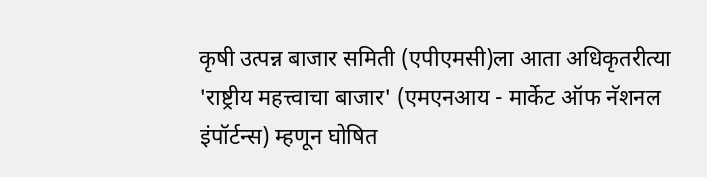कृषी उत्पन्न बाजार समिती (एपीएमसी)ला आता अधिकृतरीत्या 'राष्ट्रीय महत्त्वाचा बाजार' (एमएनआय - मार्केट ऑफ नॅशनल इंपॉर्टन्स) म्हणून घोषित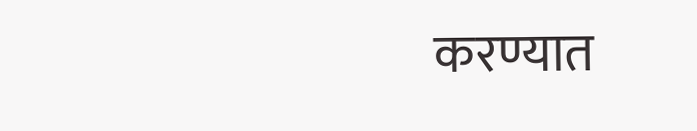करण्यात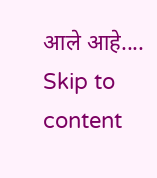आले आहे....
Skip to content